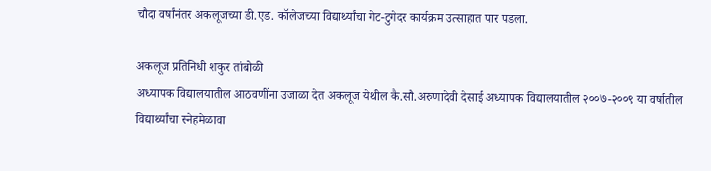चौदा वर्षांनंतर अकलूजच्या डी.एड. कॉलेजच्या विद्यार्थ्यांचा गेट-टुगेदर कार्यक्रम उत्साहात पार पडला.

अकलूज प्रतिनिधी शकुर तांबोळी
अध्यापक विद्यालयातील आठवणींना उजाळा देत अकलूज येथील कै.सौ.अरुणादेवी देसाई अध्यापक विद्यालयातील २००७-२००९ या वर्षातील विद्यार्थ्यांचा स्नेहमेळावा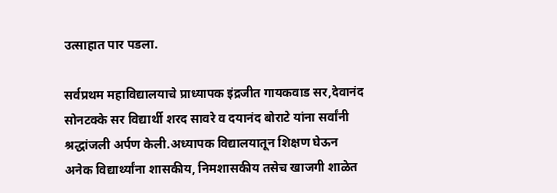उत्साहात पार पडला.

सर्वप्रथम महाविद्यालयाचे प्राध्यापक इंद्रजीत गायकवाड सर,देवानंद सोनटक्के सर विद्यार्थी शरद सावरे व दयानंद बोराटे यांना सर्वांनी श्रद्धांजली अर्पण केली.अध्यापक विद्यालयातून शिक्षण घेऊन अनेक विद्यार्थ्यांना शासकीय, निमशासकीय तसेच खाजगी शाळेत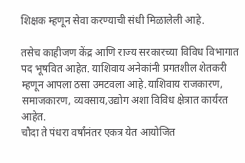शिक्षक म्हणून सेवा करण्याची संधी मिळालेली आहे.

तसेच काहीजण केंद्र आणि राज्य सरकारच्या विविध विभागात पद भूषवित आहेत. याशिवाय अनेकांनी प्रगतशील शेतकरी म्हणून आपला ठसा उमटवला आहे.याशिवाय राजकारण, समाजकारण, व्यवसाय,उद्योग अशा विविध क्षेत्रात कार्यरत आहेत.
चौदा ते पंधरा वर्षांनंतर एकत्र येत आयोजित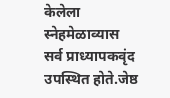केलेला स्नेहमेळाव्यास सर्व प्राध्यापकवृंद उपस्थित होते.जेष्ठ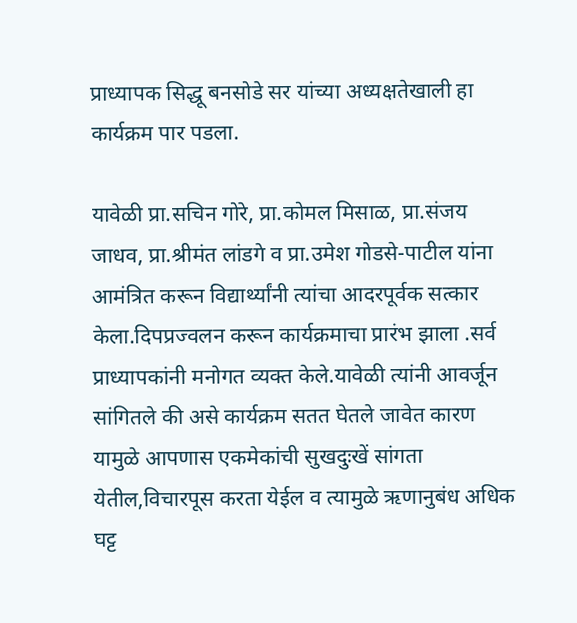प्राध्यापक सिद्धू बनसोडे सर यांच्या अध्यक्षतेखाली हा कार्यक्रम पार पडला.

यावेळी प्रा.सचिन गोरे, प्रा.कोमल मिसाळ, प्रा.संजय जाधव, प्रा.श्रीमंत लांडगे व प्रा.उमेश गोडसे-पाटील यांना आमंत्रित करून विद्यार्थ्यांनी त्यांचा आदरपूर्वक सत्कार केला.दिपप्रज्वलन करून कार्यक्रमाचा प्रारंभ झाला .सर्व प्राध्यापकांनी मनोगत व्यक्त केले.यावेळी त्यांनी आवर्जून सांगितले की असे कार्यक्रम सतत घेतले जावेत कारण यामुळे आपणास एकमेकांची सुखदुःखें सांगता येतील,विचारपूस करता येईल व त्यामुळे ऋणानुबंध अधिक घट्ट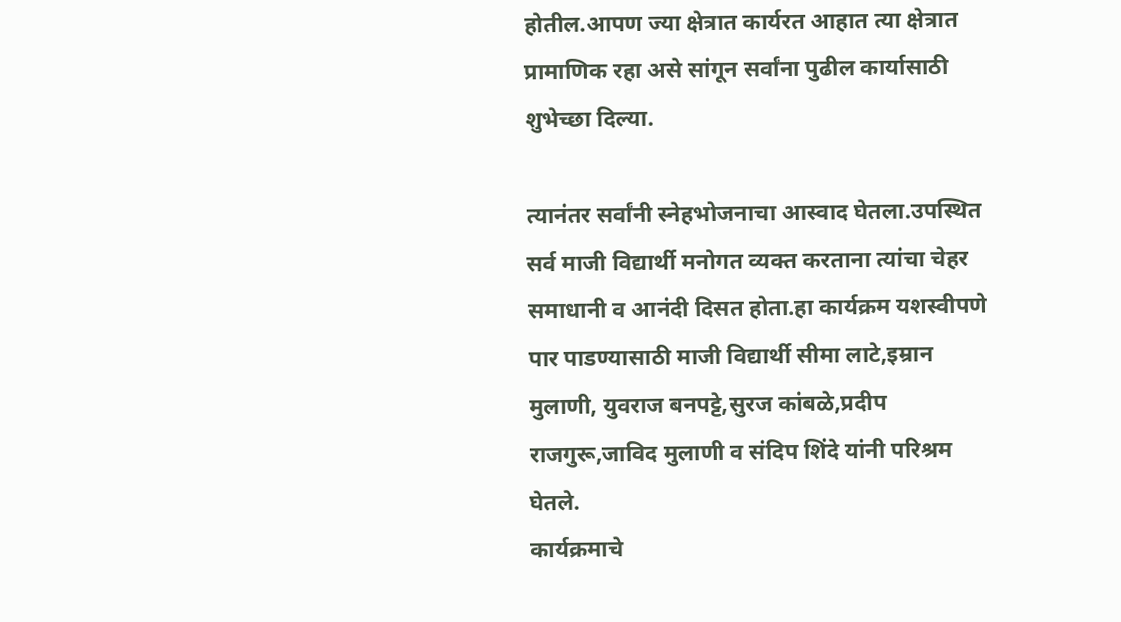होतील.आपण ज्या क्षेत्रात कार्यरत आहात त्या क्षेत्रात प्रामाणिक रहा असे सांगून सर्वांना पुढील कार्यासाठी शुभेच्छा दिल्या.

त्यानंतर सर्वांनी स्नेहभोजनाचा आस्वाद घेतला.उपस्थित सर्व माजी विद्यार्थी मनोगत व्यक्त करताना त्यांचा चेहर समाधानी व आनंदी दिसत होता.हा कार्यक्रम यशस्वीपणे पार पाडण्यासाठी माजी विद्यार्थी सीमा लाटे,इम्रान मुलाणी, युवराज बनपट्टे,सुरज कांबळे,प्रदीप राजगुरू,जाविद मुलाणी व संदिप शिंदे यांनी परिश्रम घेतले.
कार्यक्रमाचे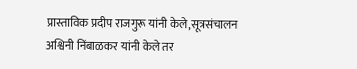प्रास्ताविक प्रदीप राजगुरू यांनी केले,सूत्रसंचालन अश्विनी निंबाळकर यांनी केले तर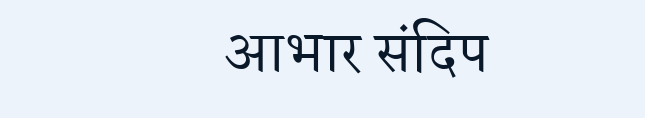आभार संदिप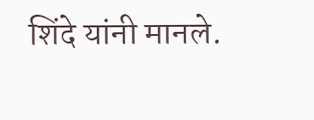शिंदे यांनी मानले.